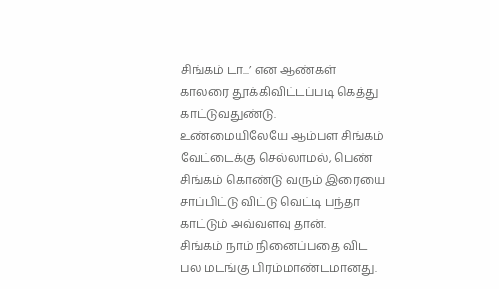சிங்கம் டா...’ என ஆண்கள் காலரை தூக்கிவிட்டப்படி கெத்து காட்டுவதுண்டு. உண்மையிலேயே ஆம்பள சிங்கம் வேட்டைக்கு செல்லாமல், பெண் சிங்கம் கொண்டு வரும் இரையை சாப்பிட்டு விட்டு வெட்டி பந்தா காட்டும் அவ்வளவு தான்.
சிங்கம் நாம் நினைப்பதை விட பல மடங்கு பிரம்மாண்டமானது.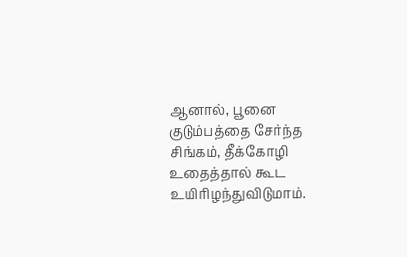ஆனால், பூனை குடும்பத்தை சேர்ந்த சிங்கம், தீக்கோழி உதைத்தால் கூட உயிரிழந்துவிடுமாம்.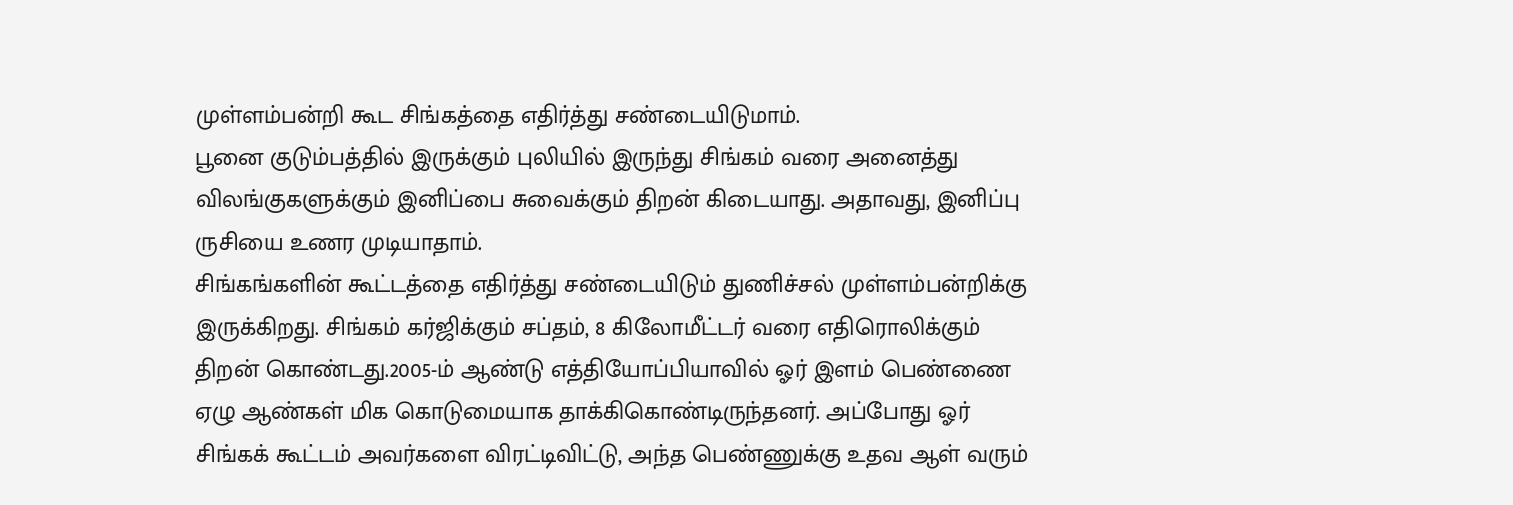முள்ளம்பன்றி கூட சிங்கத்தை எதிர்த்து சண்டையிடுமாம்.
பூனை குடும்பத்தில் இருக்கும் புலியில் இருந்து சிங்கம் வரை அனைத்து விலங்குகளுக்கும் இனிப்பை சுவைக்கும் திறன் கிடையாது. அதாவது, இனிப்பு ருசியை உணர முடியாதாம்.
சிங்கங்களின் கூட்டத்தை எதிர்த்து சண்டையிடும் துணிச்சல் முள்ளம்பன்றிக்கு இருக்கிறது. சிங்கம் கர்ஜிக்கும் சப்தம், 8 கிலோமீட்டர் வரை எதிரொலிக்கும் திறன் கொண்டது.2005-ம் ஆண்டு எத்தியோப்பியாவில் ஓர் இளம் பெண்ணை ஏழு ஆண்கள் மிக கொடுமையாக தாக்கிகொண்டிருந்தனர். அப்போது ஓர் சிங்கக் கூட்டம் அவர்களை விரட்டிவிட்டு, அந்த பெண்ணுக்கு உதவ ஆள் வரும்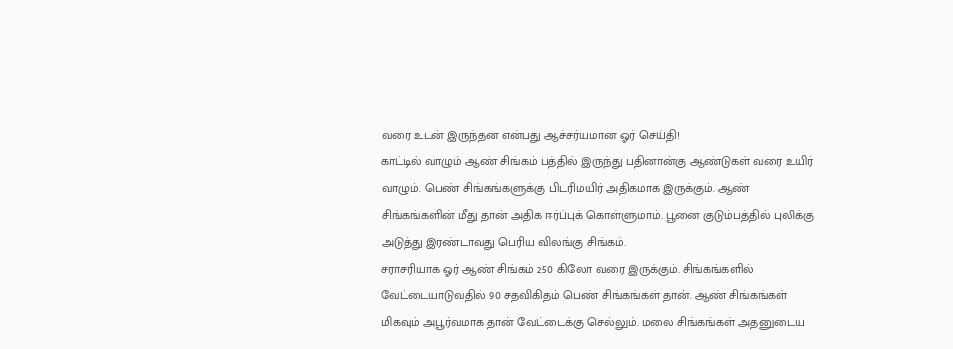வரை உடன் இருந்தன என்பது ஆச்சர்யமான ஓர் செய்தி!
காட்டில் வாழும் ஆண் சிங்கம் பத்தில் இருந்து பதினான்கு ஆண்டுகள் வரை உயிர் வாழும். பெண் சிங்கங்களுக்கு பிடரிமயிர் அதிகமாக இருக்கும். ஆண் சிங்கங்களின் மீது தான் அதிக ஈர்ப்புக் கொள்ளுமாம். பூனை குடும்பத்தில் புலிக்கு அடுத்து இரண்டாவது பெரிய விலங்கு சிங்கம்.
சராசரியாக ஓர் ஆண் சிங்கம் 250 கிலோ வரை இருக்கும். சிங்கங்களில் வேட்டையாடுவதில் 90 சதவிகிதம் பெண் சிங்கங்கள் தான். ஆண் சிங்கங்கள் மிகவும் அபூர்வமாக தான் வேட்டைக்கு செல்லும். மலை சிங்கங்கள் அதனுடைய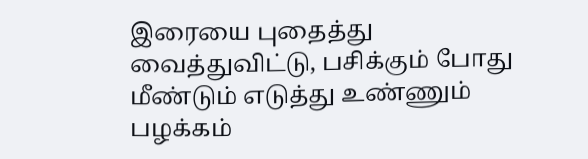இரையை புதைத்து வைத்துவிட்டு, பசிக்கும் போது மீண்டும் எடுத்து உண்ணும் பழக்கம்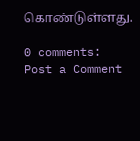கொண்டுள்ளது.

0 comments:
Post a Comment